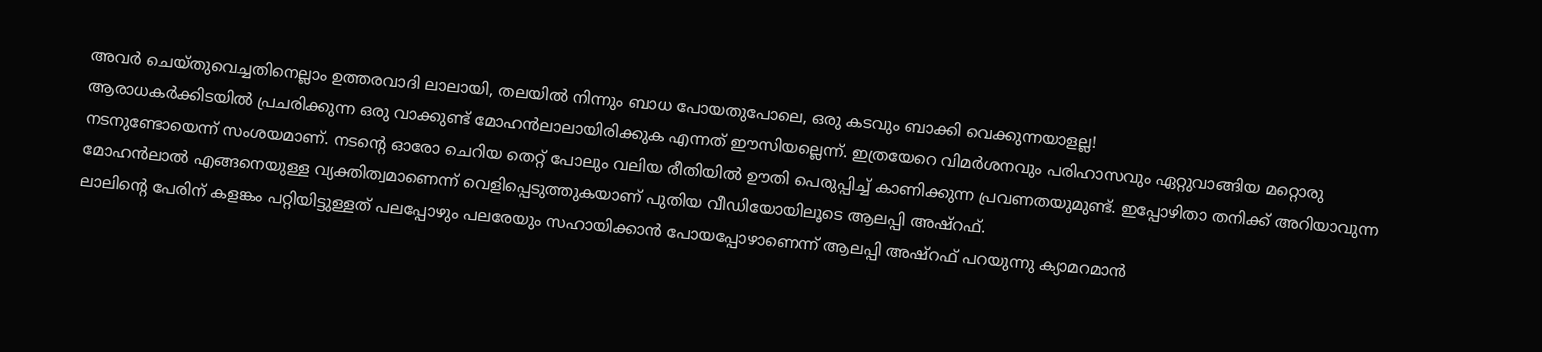അവർ ചെയ്തുവെച്ചതിനെല്ലാം ഉത്തരവാദി ലാലായി, തലയിൽ നിന്നും ബാധ പോയതുപോലെ, ഒരു കടവും ബാക്കി വെക്കുന്നയാളല്ല!
ആരാധകർക്കിടയിൽ പ്രചരിക്കുന്ന ഒരു വാക്കുണ്ട് മോഹൻലാലായിരിക്കുക എന്നത് ഈസിയല്ലെന്ന്. ഇത്രയേറെ വിമർശനവും പരിഹാസവും ഏറ്റുവാങ്ങിയ മറ്റൊരു നടനുണ്ടോയെന്ന് സംശയമാണ്. നടന്റെ ഓരോ ചെറിയ തെറ്റ് പോലും വലിയ രീതിയിൽ ഊതി പെരുപ്പിച്ച് കാണിക്കുന്ന പ്രവണതയുമുണ്ട്. ഇപ്പോഴിതാ തനിക്ക് അറിയാവുന്ന മോഹൻലാൽ എങ്ങനെയുള്ള വ്യക്തിത്വമാണെന്ന് വെളിപ്പെടുത്തുകയാണ് പുതിയ വീഡിയോയിലൂടെ ആലപ്പി അഷ്റഫ്.
ലാലിന്റെ പേരിന് കളങ്കം പറ്റിയിട്ടുള്ളത് പലപ്പോഴും പലരേയും സഹായിക്കാൻ പോയപ്പോഴാണെന്ന് ആലപ്പി അഷ്റഫ് പറയുന്നു ക്യാമറമാൻ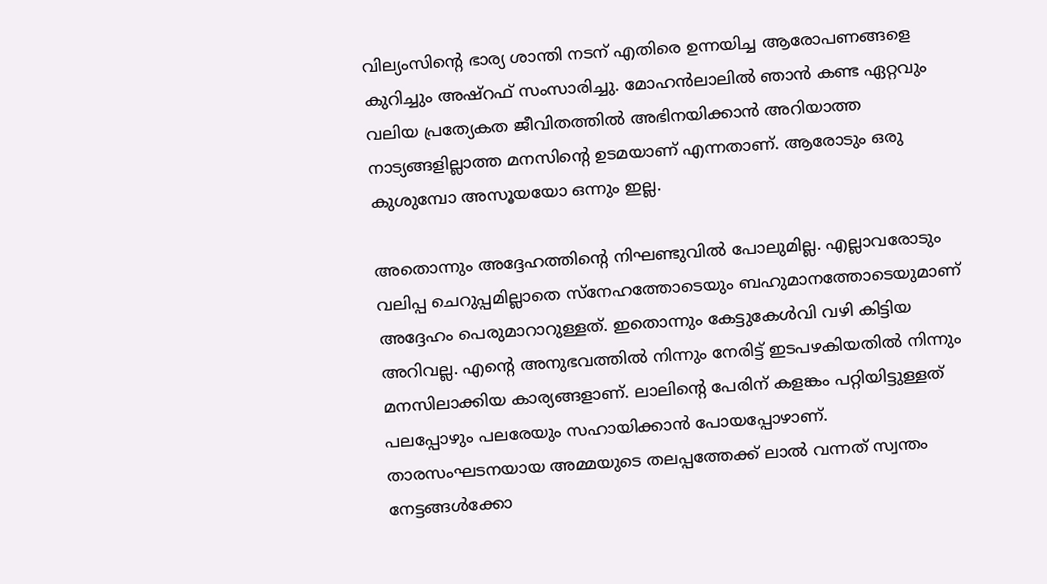വില്യംസിന്റെ ഭാര്യ ശാന്തി നടന് എതിരെ ഉന്നയിച്ച ആരോപണങ്ങളെ കുറിച്ചും അഷ്റഫ് സംസാരിച്ചു. മോഹൻലാലിൽ ഞാൻ കണ്ട ഏറ്റവും വലിയ പ്രത്യേകത ജീവിതത്തിൽ അഭിനയിക്കാൻ അറിയാത്ത നാട്യങ്ങളില്ലാത്ത മനസിന്റെ ഉടമയാണ് എന്നതാണ്. ആരോടും ഒരു കുശുമ്പോ അസൂയയോ ഒന്നും ഇല്ല.

അതൊന്നും അദ്ദേഹത്തിന്റെ നിഘണ്ടുവിൽ പോലുമില്ല. എല്ലാവരോടും വലിപ്പ ചെറുപ്പമില്ലാതെ സ്നേഹത്തോടെയും ബഹുമാനത്തോടെയുമാണ് അദ്ദേഹം പെരുമാറാറുള്ളത്. ഇതൊന്നും കേട്ടുകേൾവി വഴി കിട്ടിയ അറിവല്ല. എന്റെ അനുഭവത്തിൽ നിന്നും നേരിട്ട് ഇടപഴകിയതിൽ നിന്നും മനസിലാക്കിയ കാര്യങ്ങളാണ്. ലാലിന്റെ പേരിന് കളങ്കം പറ്റിയിട്ടുള്ളത് പലപ്പോഴും പലരേയും സഹായിക്കാൻ പോയപ്പോഴാണ്.
താരസംഘടനയായ അമ്മയുടെ തലപ്പത്തേക്ക് ലാൽ വന്നത് സ്വന്തം നേട്ടങ്ങൾക്കോ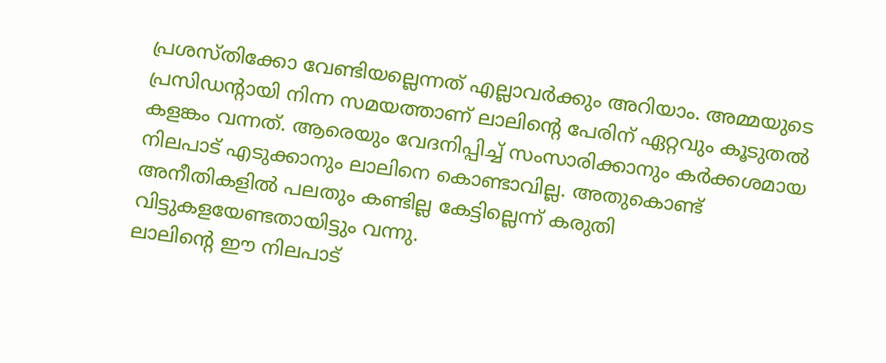പ്രശസ്തിക്കോ വേണ്ടിയല്ലെന്നത് എല്ലാവർക്കും അറിയാം. അമ്മയുടെ പ്രസിഡന്റായി നിന്ന സമയത്താണ് ലാലിന്റെ പേരിന് ഏറ്റവും കൂടുതൽ കളങ്കം വന്നത്. ആരെയും വേദനിപ്പിച്ച് സംസാരിക്കാനും കർക്കശമായ നിലപാട് എടുക്കാനും ലാലിനെ കൊണ്ടാവില്ല. അതുകൊണ്ട് അനീതികളിൽ പലതും കണ്ടില്ല കേട്ടില്ലെന്ന് കരുതി വിട്ടുകളയേണ്ടതായിട്ടും വന്നു.
ലാലിന്റെ ഈ നിലപാട്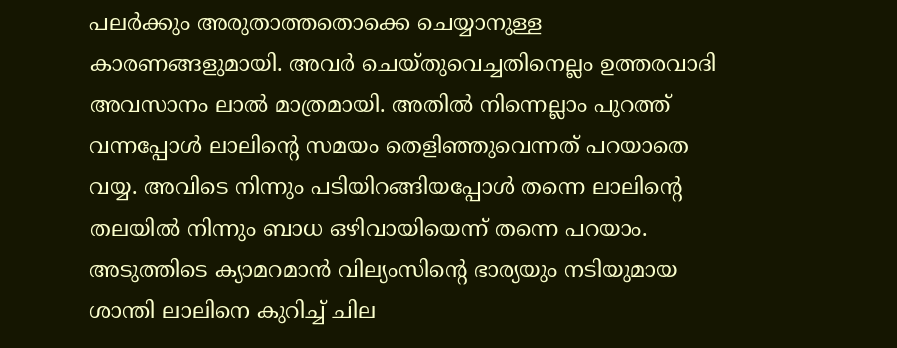പലർക്കും അരുതാത്തതൊക്കെ ചെയ്യാനുള്ള കാരണങ്ങളുമായി. അവർ ചെയ്തുവെച്ചതിനെല്ലം ഉത്തരവാദി അവസാനം ലാൽ മാത്രമായി. അതിൽ നിന്നെല്ലാം പുറത്ത് വന്നപ്പോൾ ലാലിന്റെ സമയം തെളിഞ്ഞുവെന്നത് പറയാതെ വയ്യ. അവിടെ നിന്നും പടിയിറങ്ങിയപ്പോൾ തന്നെ ലാലിന്റെ തലയിൽ നിന്നും ബാധ ഒഴിവായിയെന്ന് തന്നെ പറയാം. അടുത്തിടെ ക്യാമറമാൻ വില്യംസിന്റെ ഭാര്യയും നടിയുമായ ശാന്തി ലാലിനെ കുറിച്ച് ചില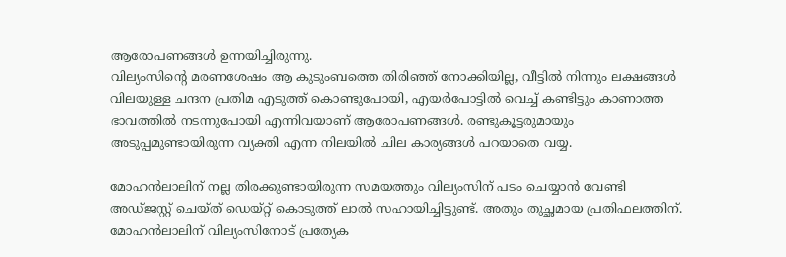ആരോപണങ്ങൾ ഉന്നയിച്ചിരുന്നു.
വില്യംസിന്റെ മരണശേഷം ആ കുടുംബത്തെ തിരിഞ്ഞ് നോക്കിയില്ല, വീട്ടിൽ നിന്നും ലക്ഷങ്ങൾ വിലയുള്ള ചന്ദന പ്രതിമ എടുത്ത് കൊണ്ടുപോയി, എയർപോട്ടിൽ വെച്ച് കണ്ടിട്ടും കാണാത്ത ഭാവത്തിൽ നടന്നുപോയി എന്നിവയാണ് ആരോപണങ്ങൾ. രണ്ടുകൂട്ടരുമായും അടുപ്പമുണ്ടായിരുന്ന വ്യക്തി എന്ന നിലയിൽ ചില കാര്യങ്ങൾ പറയാതെ വയ്യ.

മോഹൻലാലിന് നല്ല തിരക്കുണ്ടായിരുന്ന സമയത്തും വില്യംസിന് പടം ചെയ്യാൻ വേണ്ടി അഡ്ജസ്റ്റ് ചെയ്ത് ഡെയ്റ്റ് കൊടുത്ത് ലാൽ സഹായിച്ചിട്ടുണ്ട്. അതും തുച്ഛമായ പ്രതിഫലത്തിന്. മോഹൻലാലിന് വില്യംസിനോട് പ്രത്യേക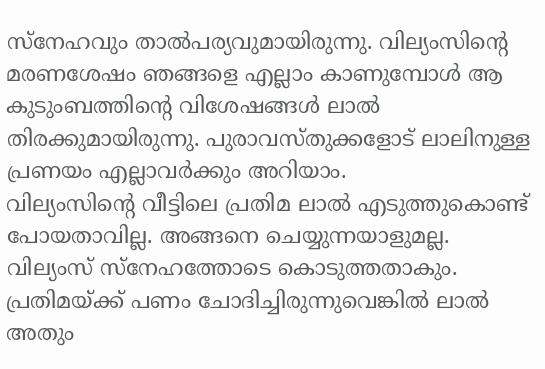സ്നേഹവും താൽപര്യവുമായിരുന്നു. വില്യംസിന്റെ മരണശേഷം ഞങ്ങളെ എല്ലാം കാണുമ്പോൾ ആ കുടുംബത്തിന്റെ വിശേഷങ്ങൾ ലാൽ തിരക്കുമായിരുന്നു. പുരാവസ്തുക്കളോട് ലാലിനുള്ള പ്രണയം എല്ലാവർക്കും അറിയാം.
വില്യംസിന്റെ വീട്ടിലെ പ്രതിമ ലാൽ എടുത്തുകൊണ്ട് പോയതാവില്ല. അങ്ങനെ ചെയ്യുന്നയാളുമല്ല. വില്യംസ് സ്നേഹത്തോടെ കൊടുത്തതാകും. പ്രതിമയ്ക്ക് പണം ചോദിച്ചിരുന്നുവെങ്കിൽ ലാൽ അതും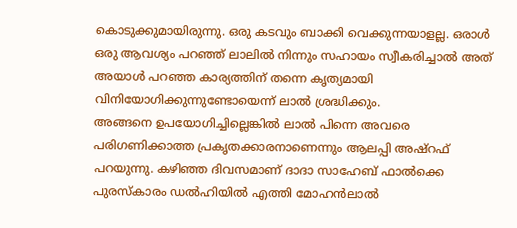കൊടുക്കുമായിരുന്നു. ഒരു കടവും ബാക്കി വെക്കുന്നയാളല്ല. ഒരാൾ ഒരു ആവശ്യം പറഞ്ഞ് ലാലിൽ നിന്നും സഹായം സ്വീകരിച്ചാൽ അത് അയാൾ പറഞ്ഞ കാര്യത്തിന് തന്നെ കൃത്യമായി വിനിയോഗിക്കുന്നുണ്ടോയെന്ന് ലാൽ ശ്രദ്ധിക്കും.
അങ്ങനെ ഉപയോഗിച്ചില്ലെങ്കിൽ ലാൽ പിന്നെ അവരെ പരിഗണിക്കാത്ത പ്രകൃതക്കാരനാണെന്നും ആലപ്പി അഷ്റഫ് പറയുന്നു. കഴിഞ്ഞ ദിവസമാണ് ദാദാ സാഹേബ് ഫാൽക്കെ പുരസ്കാരം ഡൽഹിയിൽ എത്തി മോഹൻലാൽ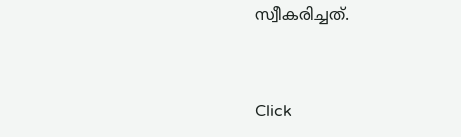സ്വീകരിച്ചത്.


Click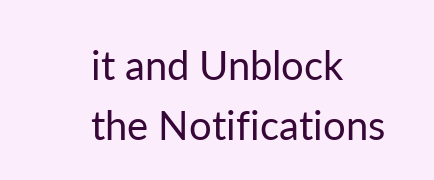it and Unblock the Notifications